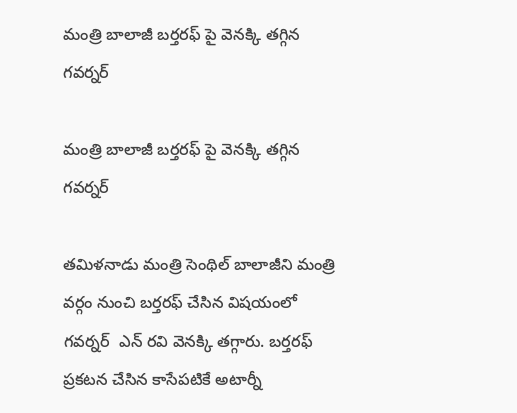మంత్రి బాలాజీ బర్తరఫ్ పై వెనక్కి తగ్గిన గవర్నర్

మంత్రి బాలాజీ బర్తరఫ్ పై వెనక్కి తగ్గిన  గవర్నర్

తమిళనాడు మంత్రి సెంథిల్‌ బాలాజీని మంత్రి వర్గం నుంచి బర్తరఫ్ చేసిన విషయంలో గవర్నర్  ఎన్‌ రవి వెనక్కి తగ్గారు. బర్తరఫ్ ప్రకటన చేసిన కాసేపటికే అటార్నీ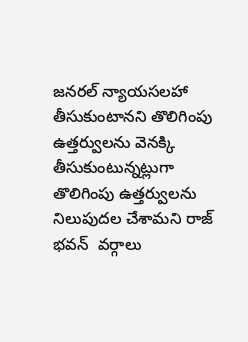జనరల్ న్యాయసలహా తీసుకుంటానని తొలిగింపు ఉత్తర్వులను వెనక్కి తీసుకుంటున్నట్లుగా తొలిగింపు ఉత్తర్వులను నిలుపుదల చేశామని రాజ్ భవన్  వర్గాలు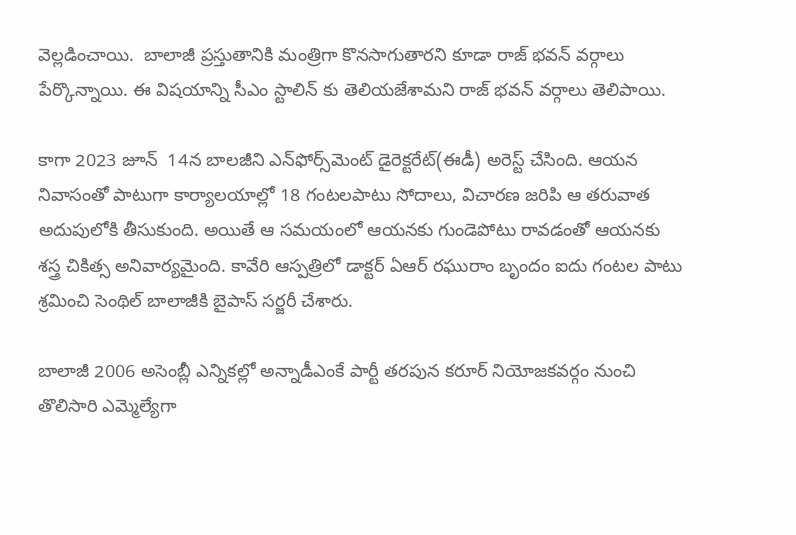వెల్లడించాయి.  బాలాజీ ప్రస్తుతానికి మంత్రిగా కొనసాగుతారని కూడా రాజ్ భవన్ వర్గాలు పేర్కొన్నాయి. ఈ విషయాన్ని సీఎం స్టాలిన్ కు తెలియజేశామని రాజ్ భవన్ వర్గాలు తెలిపాయి.

కాగా 2023 జూన్  14న బాలజీని ఎన్‌ఫోర్స్‌మెంట్‌ డైరెక్టరేట్‌(ఈడీ) అరెస్ట్‌ చేసింది. ఆయన నివాసంతో పాటుగా కార్యాలయాల్లో 18 గంటలపాటు సోదాలు, విచారణ జరిపి ఆ తరువాత అదుపులోకి తీసుకుంది. అయితే ఆ సమయంలో ఆయనకు గుండెపోటు రావడంతో ఆయనకు శస్త్ర చికిత్స అనివార్యమైంది. కావేరి ఆస్పత్రిలో డాక్టర్‌ ఏఆర్‌ రఘురాం బృందం ఐదు గంటల పాటు శ్రమించి సెంథిల్‌ బాలాజీకి బైపాస్‌ సర్జరీ చేశారు.

బాలాజీ 2006 అసెంబ్లీ ఎన్నికల్లో అన్నాడీఎంకే పార్టీ తరపున కరూర్ నియోజకవర్గం నుంచి తొలిసారి ఎమ్మెల్యేగా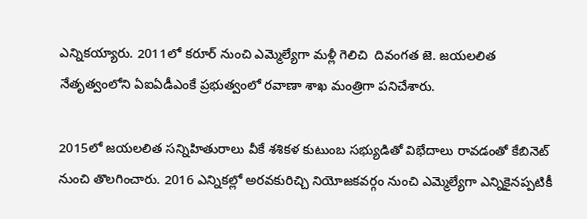ఎన్నికయ్యారు. 2011లో కరూర్ నుంచి ఎమ్మెల్యేగా మళ్లీ గెలిచి  దివంగత జె. జయలలిత నేతృత్వంలోని ఏఐఏడీఎంకే ప్రభుత్వంలో రవాణా శాఖ మంత్రిగా పనిచేశారు.

2015లో జయలలిత సన్నిహితురాలు వీకే శశికళ కుటుంబ సభ్యుడితో విభేదాలు రావడంతో కేబినెట్ నుంచి తొలగించారు. 2016 ఎన్నికల్లో అరవకురిచ్చి నియోజకవర్గం నుంచి ఎమ్మెల్యేగా ఎన్నికైనప్పటికీ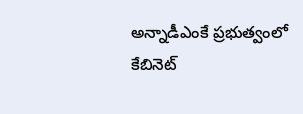అన్నాడీఎంకే ప్రభుత్వంలో కేబినెట్‌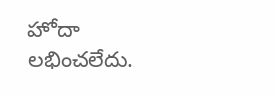హోదా లభించలేదు.